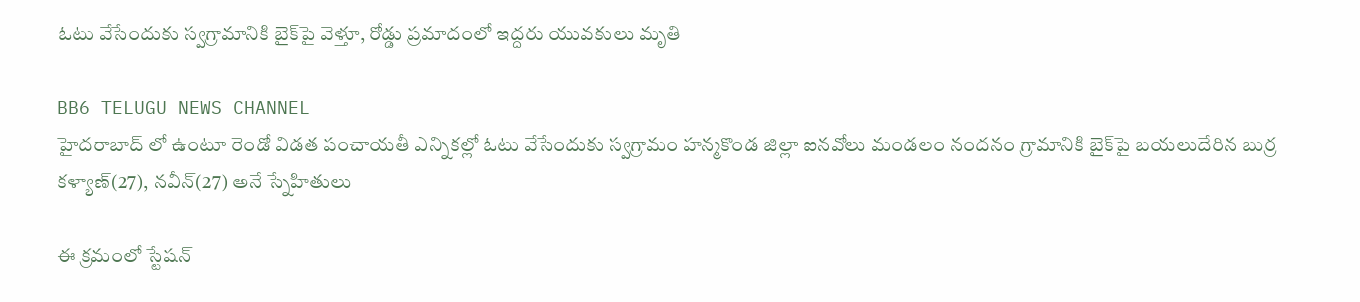ఓటు వేసేందుకు స్వగ్రామానికి బైక్‌పై వెళ్తూ, రోడ్డు ప్రమాదంలో ఇద్దరు యువకులు మృతి

BB6 TELUGU NEWS CHANNEL
హైదరాబాద్ లో ఉంటూ రెండో విడత పంచాయతీ ఎన్నికల్లో ఓటు వేసేందుకు స్వగ్రామం హన్మకొండ జిల్లా ఐనవోలు మండలం నందనం గ్రామానికి బైక్‌పై బయలుదేరిన బుర్ర కళ్యాణ్(27), నవీన్(27) అనే స్నేహితులు

ఈ క్రమంలో స్టేషన్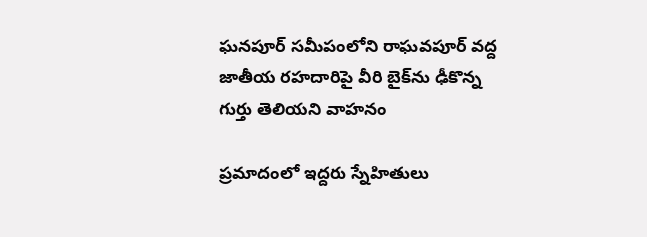ఘనపూర్ సమీపంలోని రాఘవపూర్ వద్ద జాతీయ రహదారిపై వీరి బైక్‌ను ఢీకొన్న గుర్తు తెలియని వాహనం

ప్రమాదంలో ఇద్దరు స్నేహితులు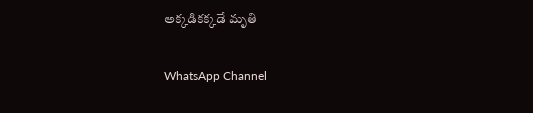అక్కడికక్కడే మృతి

WhatsApp Channel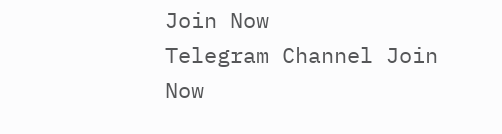Join Now
Telegram Channel Join Now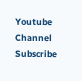Youtube Channel Subscribe